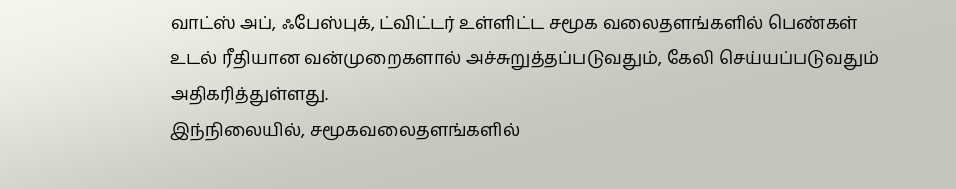வாட்ஸ் அப், ஃபேஸ்புக், ட்விட்டர் உள்ளிட்ட சமூக வலைதளங்களில் பெண்கள் உடல் ரீதியான வன்முறைகளால் அச்சுறுத்தப்படுவதும், கேலி செய்யப்படுவதும் அதிகரித்துள்ளது.
இந்நிலையில், சமூகவலைதளங்களில்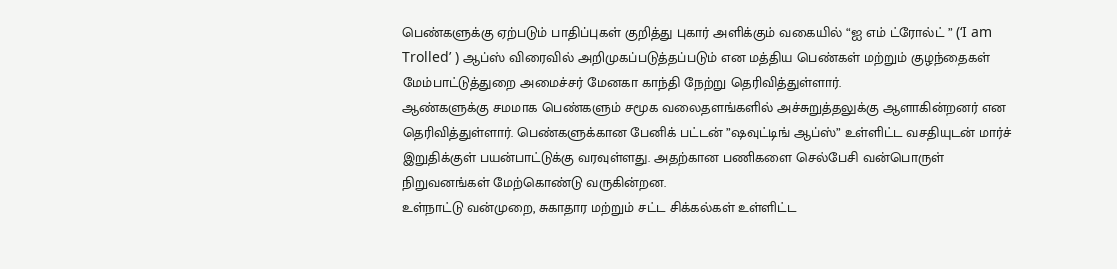பெண்களுக்கு ஏற்படும் பாதிப்புகள் குறித்து புகார் அளிக்கும் வகையில் “ஐ எம் ட்ரோல்ட் ” (‘I am Trolled’ ) ஆப்ஸ் விரைவில் அறிமுகப்படுத்தப்படும் என மத்திய பெண்கள் மற்றும் குழந்தைகள் மேம்பாட்டுத்துறை அமைச்சர் மேனகா காந்தி நேற்று தெரிவித்துள்ளார்.
ஆண்களுக்கு சமமாக பெண்களும் சமூக வலைதளங்களில் அச்சுறுத்தலுக்கு ஆளாகின்றனர் என தெரிவித்துள்ளார். பெண்களுக்கான பேனிக் பட்டன் ”ஷவுட்டிங் ஆப்ஸ்” உள்ளிட்ட வசதியுடன் மார்ச் இறுதிக்குள் பயன்பாட்டுக்கு வரவுள்ளது. அதற்கான பணிகளை செல்பேசி வன்பொருள் நிறுவனங்கள் மேற்கொண்டு வருகின்றன.
உள்நாட்டு வன்முறை, சுகாதார மற்றும் சட்ட சிக்கல்கள் உள்ளிட்ட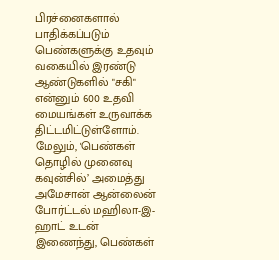பிரச்னைகளால் பாதிக்கப்படும் பெண்களுக்கு உதவும் வகையில் இரண்டு ஆண்டுகளில் "சகி" என்னும் 600 உதவி மையங்கள் உருவாக்க திட்டமிட்டுள்ளோம். மேலும், 'பெண்கள் தொழில் முனைவு கவுன்சில்’ அமைத்து அமேசான் ஆன்லைன் போர்ட்டல் மஹிலா-இ- ஹாட் உடன் இணைந்து, பெண்கள்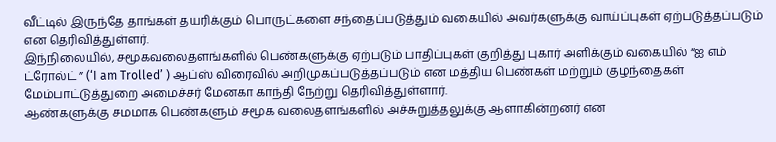வீட்டில் இருந்தே தாங்கள் தயரிக்கும் பொருட்களை சந்தைப்படுத்தும் வகையில் அவர்களுக்கு வாய்ப்புகள் ஏற்படுத்தப்படும் என தெரிவித்துள்ளர்.
இந்நிலையில், சமூகவலைதளங்களில் பெண்களுக்கு ஏற்படும் பாதிப்புகள் குறித்து புகார் அளிக்கும் வகையில் “ஐ எம் ட்ரோல்ட் ” (‘I am Trolled’ ) ஆப்ஸ் விரைவில் அறிமுகப்படுத்தப்படும் என மத்திய பெண்கள் மற்றும் குழந்தைகள் மேம்பாட்டுத்துறை அமைச்சர் மேனகா காந்தி நேற்று தெரிவித்துள்ளார்.
ஆண்களுக்கு சமமாக பெண்களும் சமூக வலைதளங்களில் அச்சுறுத்தலுக்கு ஆளாகின்றனர் என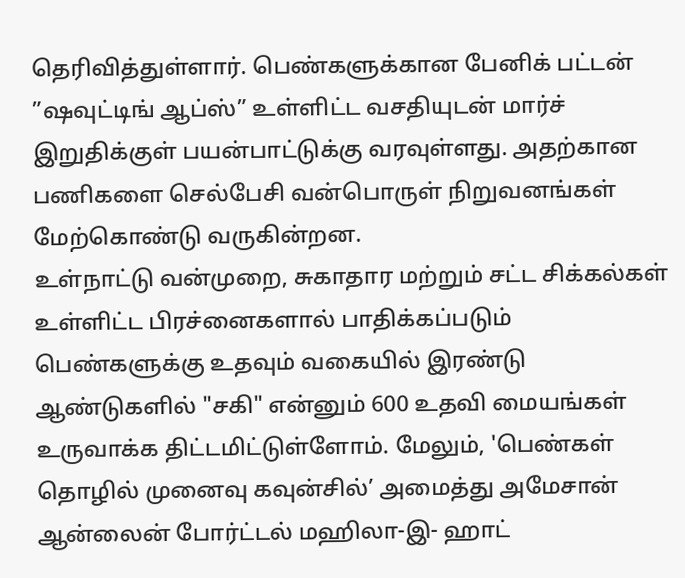தெரிவித்துள்ளார். பெண்களுக்கான பேனிக் பட்டன் ”ஷவுட்டிங் ஆப்ஸ்” உள்ளிட்ட வசதியுடன் மார்ச் இறுதிக்குள் பயன்பாட்டுக்கு வரவுள்ளது. அதற்கான பணிகளை செல்பேசி வன்பொருள் நிறுவனங்கள் மேற்கொண்டு வருகின்றன.
உள்நாட்டு வன்முறை, சுகாதார மற்றும் சட்ட சிக்கல்கள் உள்ளிட்ட பிரச்னைகளால் பாதிக்கப்படும் பெண்களுக்கு உதவும் வகையில் இரண்டு ஆண்டுகளில் "சகி" என்னும் 600 உதவி மையங்கள் உருவாக்க திட்டமிட்டுள்ளோம். மேலும், 'பெண்கள் தொழில் முனைவு கவுன்சில்’ அமைத்து அமேசான் ஆன்லைன் போர்ட்டல் மஹிலா-இ- ஹாட்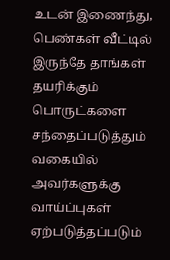உடன் இணைந்து, பெண்கள் வீட்டில் இருந்தே தாங்கள் தயரிக்கும் பொருட்களை சந்தைப்படுத்தும் வகையில் அவர்களுக்கு வாய்ப்புகள் ஏற்படுத்தப்படும்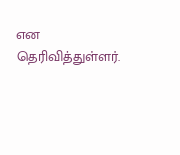என தெரிவித்துள்ளர்.